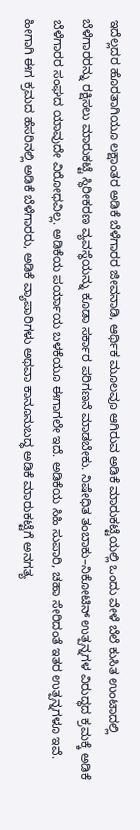ಇದೆಲ್ಲದರ ಹೊರತಾಗಿಯೂ ಲಕ್ಷಾಂತರ ಅಡಿಕೆ ಬೆಳೆಗಾರರ ಜೀವನಾಡಿ, ಆರ್ಥಿಕ ಮೂಲವೂ ಆಗಿರುವ ಅಡಿಕೆ ಮಾರುಕಟ್ಟೆಯಲ್ಲಿ ಒಂದು ವೇಳೆ ಬೆಲೆ ಕುಸಿತ ಉಂಟಾದಲ್ಲಿ ಬೆಳೆಗಾರರನ್ನು ರಕ್ಷಿಸಲು ಮಾರುಕಟ್ಟೆ ಸ್ಥಿರೀಕರಣ ವ್ಯವಸ್ಥೆಯನ್ನು ಕೂಡಾ ಸರ್ಕಾರ ಪರಿಗಣನೆ ಮಾಡಬೇಕು. ನಿಷೇಧಿತ ತಂಬಾಕು–ನಿಕೋಟಿನ್ ಉತ್ಪನ್ನಗಳ ವಿರುದ್ಧದ ಕ್ರಮಕ್ಕೆ ಅಡಿಕೆ ಬೆಳೆಗಾರರ ಸಂಘದ ಯಾವುದೇ ವಿರೋಧವಿಲ್ಲ. ಅಡಿಕೆಯ ಪರ್ಯಾಯ ಬಳಕೆಯೂ ಈಗಾಗಲೇ ಇದೆ. ಅಡಿಕೆಯ ಸಿಹಿ ಸುಪಾರಿ, ಚಹಾ ಸೇರಿದಂತೆ ಇತರ ಉತ್ಪನ್ನಗಳೂ ಇವೆ. ಹೀಗಾಗಿ ಈಗ ಕ್ರಮದ ಹೆಸರಿನಲ್ಲಿ ಅಡಿಕೆ ಬೆಳೆಗಾರರು, ಅಡಿಕೆ ವ್ಯಾಪಾರಿಗಳು ಅಥವಾ ಕಾನೂನುಬದ್ಧ ಅಡಿಕೆ ಮಾರುಕಟ್ಟೆಗೆ ಅನಗತ್ಯ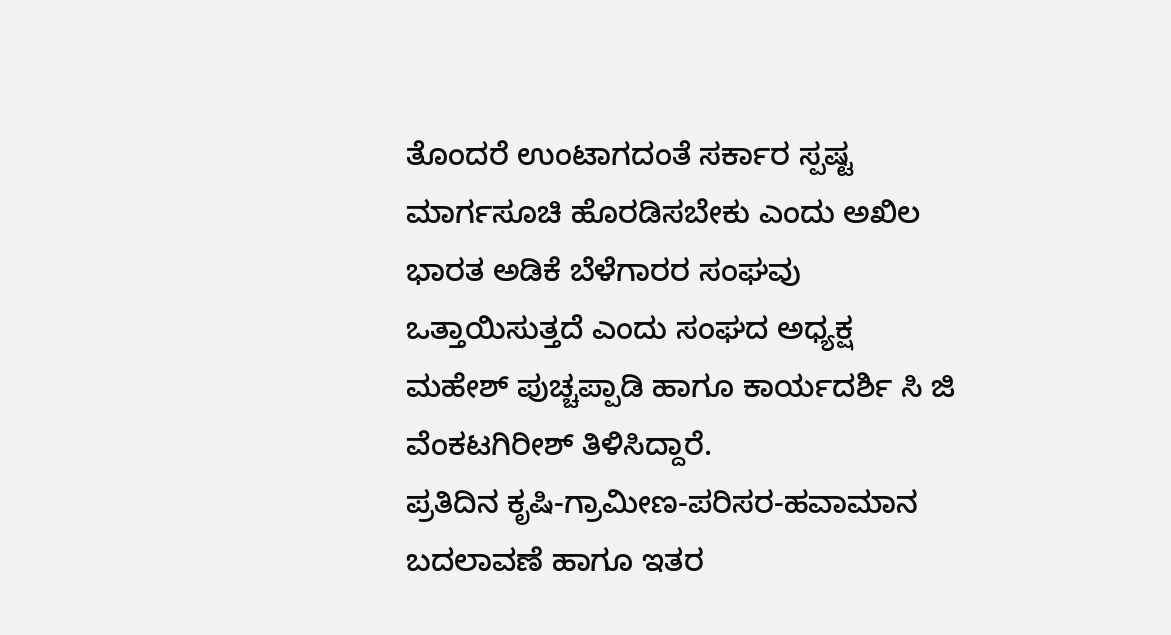ತೊಂದರೆ ಉಂಟಾಗದಂತೆ ಸರ್ಕಾರ ಸ್ಪಷ್ಟ ಮಾರ್ಗಸೂಚಿ ಹೊರಡಿಸಬೇಕು ಎಂದು ಅಖಿಲ ಭಾರತ ಅಡಿಕೆ ಬೆಳೆಗಾರರ ಸಂಘವು ಒತ್ತಾಯಿಸುತ್ತದೆ ಎಂದು ಸಂಘದ ಅಧ್ಯಕ್ಷ ಮಹೇಶ್ ಪುಚ್ಚಪ್ಪಾಡಿ ಹಾಗೂ ಕಾರ್ಯದರ್ಶಿ ಸಿ ಜಿ ವೆಂಕಟಗಿರೀಶ್ ತಿಳಿಸಿದ್ದಾರೆ.
ಪ್ರತಿದಿನ ಕೃಷಿ-ಗ್ರಾಮೀಣ-ಪರಿಸರ-ಹವಾಮಾನ ಬದಲಾವಣೆ ಹಾಗೂ ಇತರ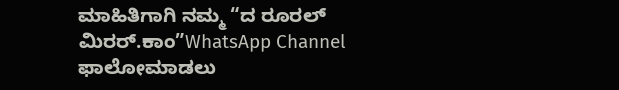ಮಾಹಿತಿಗಾಗಿ ನಮ್ಮ “ದ ರೂರಲ್ ಮಿರರ್.ಕಾಂ”WhatsApp Channel ಫಾಲೋಮಾಡಲು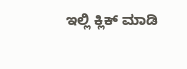ಇಲ್ಲಿ ಕ್ಲಿಕ್ ಮಾಡಿ